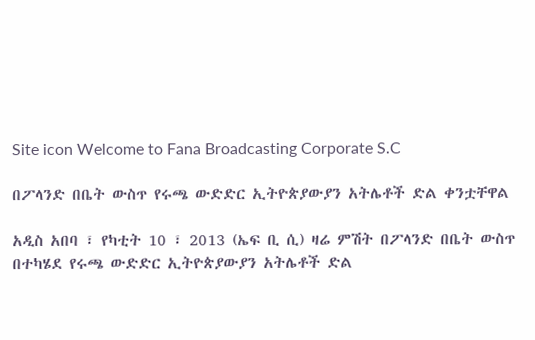Site icon Welcome to Fana Broadcasting Corporate S.C

በፖላንድ በቤት ውስጥ የሩጫ ውድድር ኢትዮጵያውያን አትሌቶች ድል ቀንቷቸዋል

አዲስ አበባ ፣ የካቲት 10 ፣ 2013 (ኤፍ ቢ ሲ) ዛሬ ምሽት በፖላንድ በቤት ውስጥ በተካሄደ የሩጫ ውድድር ኢትዮጵያውያን አትሌቶች ድል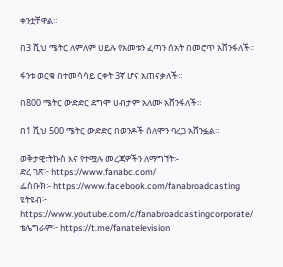ቀንቷቸዋል።

በ3 ሺህ ሜትር ለምለም ሀይሉ የአመቱን ፈጣን ሰአት በመሮጥ አሸንፋለች።

ፋንቱ ወርቁ በተመሳሳይ ርቀት 3ኛ ሆና አጠናቃለች።

በ800 ሜትር ውድድር ደግሞ ሀብታም አለሙ አሸንፋለች።

በ1 ሺህ 500 ሜትር ውድድር በወንዶች ሰለሞን ባረጋ አሸንፏል።

ወቅታዊ፣ትኩስ እና የተሟሉ መረጃዎችን ለማግኘት፡-
ድረ ገጽ፦ https://www.fanabc.com/
ፌስቡክ፡- https://www.facebook.com/fanabroadcasting
ዩትዩብ፦ https://www.youtube.com/c/fanabroadcastingcorporate/
ቴሌግራም፦ https://t.me/fanatelevision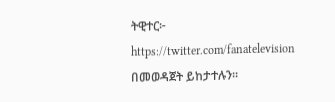ትዊተር፦ https://twitter.com/fanatelevision በመወዳጀት ይከታተሉን፡፡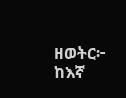ዘወትር፦ ከእኛ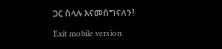ጋር ስላሉ እናመሰግናለን!

Exit mobile version